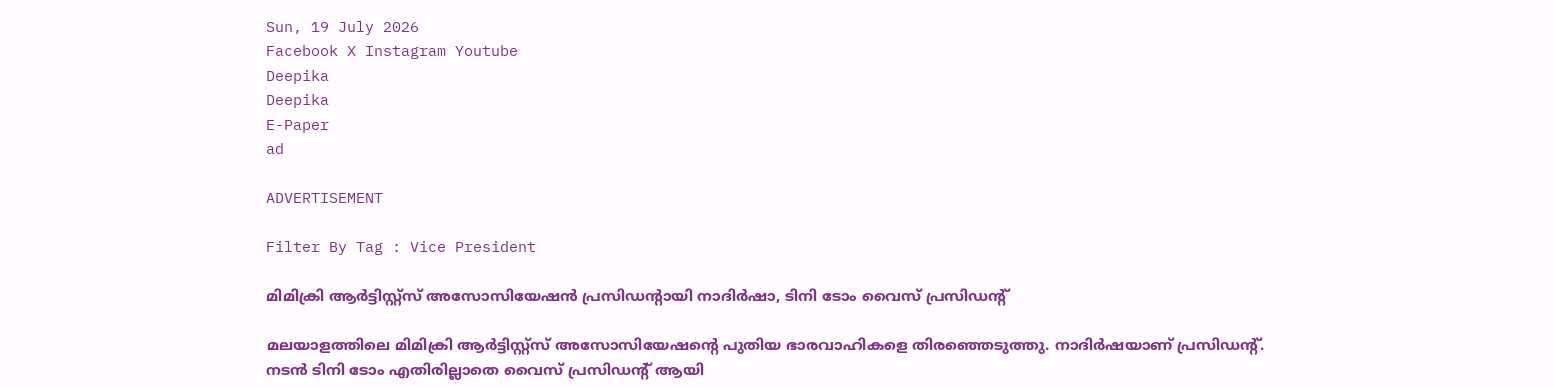Sun, 19 July 2026
Facebook X Instagram Youtube
Deepika
Deepika
E-Paper
ad

ADVERTISEMENT

Filter By Tag : Vice President

മിമിക്രി ആർട്ടിസ്റ്റ്സ് അസോസിയേഷന്‍ പ്രസിഡന്‍റായി നാദിർഷാ, ടിനി ടോം വൈസ് പ്രസിഡന്‍റ്

മലയാളത്തിലെ മിമിക്രി ആർട്ടിസ്റ്റ്സ് അസോസിയേഷന്‍റെ പുതിയ ഭാരവാഹികളെ തിരഞ്ഞെടുത്തു. നാദിർഷയാണ് പ്രസിഡന്‍റ്. നടൻ ടിനി ടോം എതിരില്ലാതെ വൈസ് പ്രസിഡന്‍റ് ആയി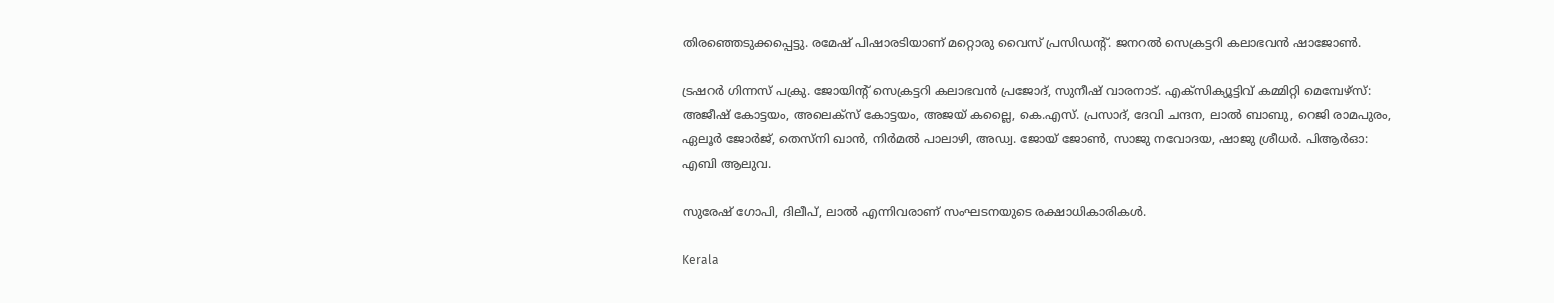തിരഞ്ഞെടുക്കപ്പെട്ടു. രമേഷ് പിഷാരടിയാണ് മറ്റൊരു വൈസ് പ്രസിഡന്‍റ്. ജനറൽ സെക്രട്ടറി കലാഭവൻ ഷാജോൺ.

ട്രഷറർ ഗിന്നസ് പക്രു. ജോയിന്‍റ് സെക്രട്ടറി കലാഭവൻ പ്രജോദ്, സുനീഷ് വാരനാട്. എക്സിക്യൂട്ടിവ് കമ്മിറ്റി മെമ്പേഴ്സ്: അജീഷ് കോട്ടയം, അലെക്സ് കോട്ടയം, അജയ് കല്ലൈ, കെ.എസ്. പ്രസാദ്, ദേവി ചന്ദന, ലാൽ ബാബു, റെജി രാമപുരം, ഏലൂർ ജോർജ്, തെസ്നി ഖാൻ, നിർമൽ പാലാഴി, അഡ്വ. ജോയ് ജോൺ, സാജു നവോദയ, ഷാജു ശ്രീധർ. പിആർഓ: എബി ആലുവ.

സുരേഷ് ഗോപി, ദിലീപ്, ലാൽ എന്നിവരാണ് സംഘടനയുടെ രക്ഷാധികാരികൾ.

Kerala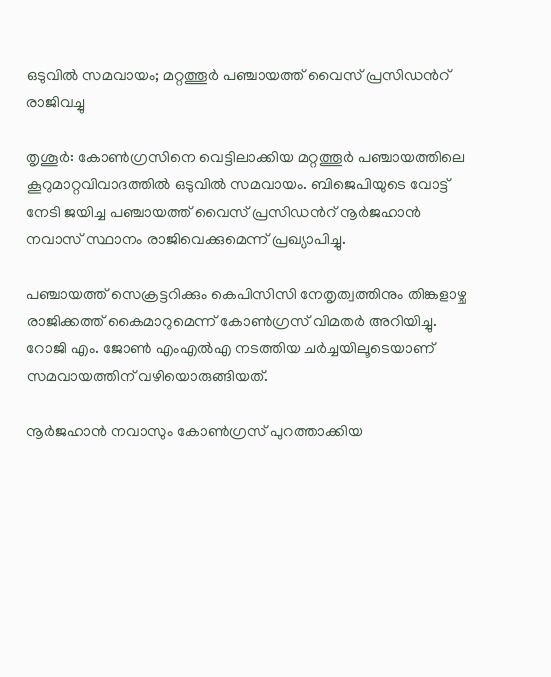ഒടുവിൽ സമവായം; മറ്റത്തൂർ പഞ്ചായത്ത് വൈസ് പ്രസിഡന്‍റ് രാജിവച്ചു

തൃശൂർ: കോൺഗ്രസിനെ വെട്ടിലാക്കിയ മറ്റത്തൂർ പഞ്ചായത്തിലെ കൂറുമാറ്റവിവാദത്തിൽ ഒടുവിൽ സമവായം. ബിജെപിയുടെ വോട്ട് നേടി ജയിച്ച പഞ്ചായത്ത് വൈസ് പ്രസിഡന്‍റ് നൂർജഹാൻ നവാസ് സ്ഥാനം രാജിവെക്കുമെന്ന് പ്രഖ്യാപിച്ചു.

പഞ്ചായത്ത് സെക്രട്ടറിക്കും കെപിസിസി നേതൃത്വത്തിനും തിങ്കളാഴ്ച രാജിക്കത്ത് കൈമാറുമെന്ന് കോൺഗ്രസ് വിമതർ അറിയിച്ചു. റോജി എം. ജോൺ എംഎൽഎ നടത്തിയ ചർച്ചയിലൂടെയാണ് സമവായത്തിന് വഴിയൊരുങ്ങിയത്.

നൂര്‍ജഹാൻ നവാസും കോണ്‍ഗ്രസ് പുറത്താക്കിയ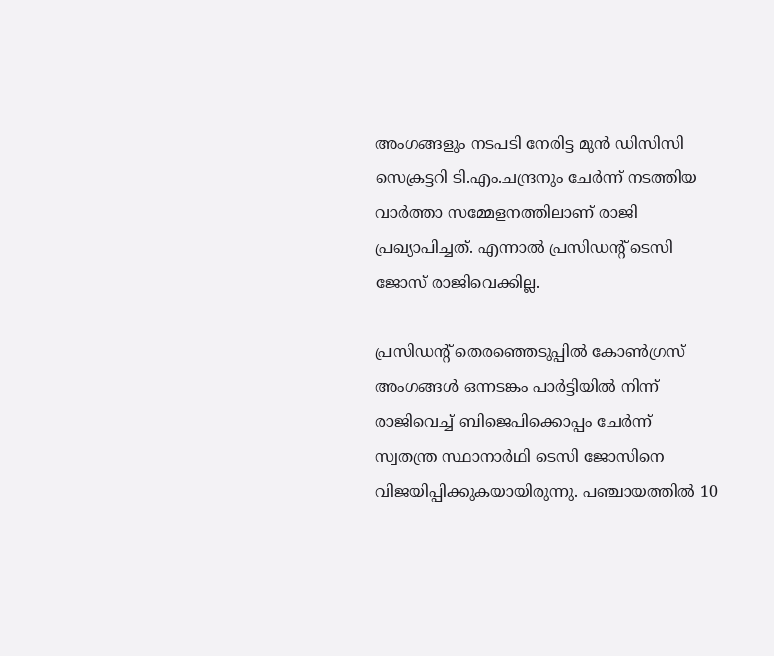അംഗങ്ങളും നടപടി നേരിട്ട മുൻ ഡിസിസി സെക്രട്ടറി ടി.എം.ചന്ദ്രനും ചേര്‍ന്ന് നടത്തിയ വാര്‍ത്താ സമ്മേളനത്തിലാണ് രാജി പ്രഖ്യാപിച്ചത്. എന്നാൽ പ്രസിഡന്‍റ് ടെസി ജോസ് രാജിവെക്കില്ല.

പ്രസിഡന്‍റ് തെരഞ്ഞെടുപ്പില്‍ കോണ്‍ഗ്രസ് അംഗങ്ങള്‍ ഒന്നടങ്കം പാര്‍ട്ടിയില്‍ നിന്ന് രാജിവെച്ച് ബിജെപിക്കൊപ്പം ചേര്‍ന്ന് സ്വതന്ത്ര സ്ഥാനാര്‍ഥി ടെസി ജോസിനെ വിജയിപ്പിക്കുകയായിരുന്നു. പഞ്ചായത്തില്‍ 10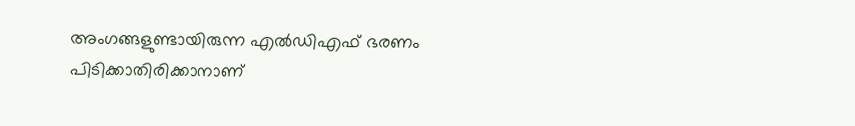അംഗങ്ങളുണ്ടായിരുന്ന എല്‍ഡിഎഫ് ഭരണം പിടിക്കാതിരിക്കാനാണ്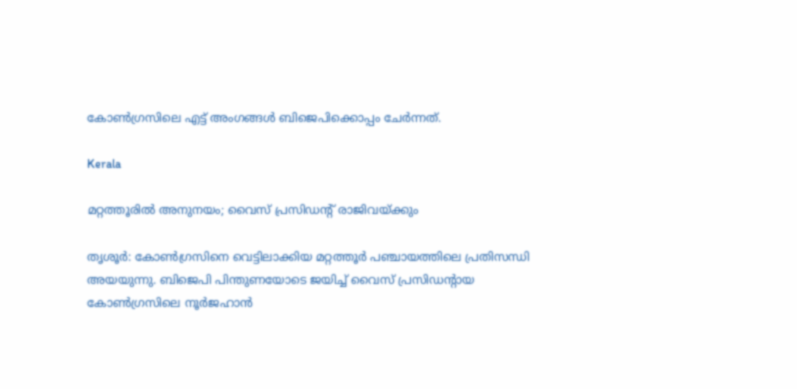കോണ്‍ഗ്രസിലെ എട്ട് അംഗങ്ങള്‍ ബിജെപിക്കൊപ്പം ചേര്‍ന്നത്.

Kerala

മറ്റത്തൂരിൽ അനുനയം; വൈസ് പ്രസിഡന്‍റ് രാജിവയ്ക്കും

തൃശൂർ: കോൺഗ്രസിനെ വെട്ടിലാക്കിയ മറ്റത്തൂർ പഞ്ചായത്തിലെ പ്രതിസന്ധി അയയുന്നു. ബിജെപി പിന്തുണയോടെ ജയിച്ച് വൈസ് പ്രസിഡന്‍റായ കോൺഗ്രസിലെ നൂർജഹാൻ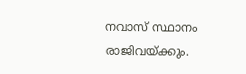നവാസ് സ്ഥാനം രാജിവയ്ക്കും.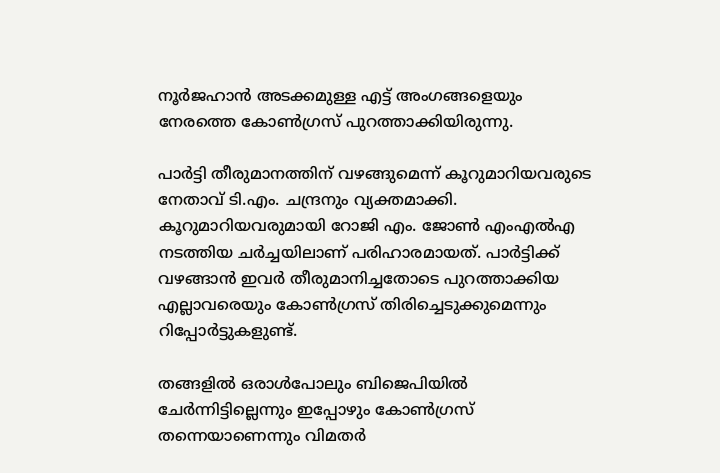നൂർജഹാൻ അടക്കമുള്ള എട്ട് അംഗങ്ങളെയും നേരത്തെ കോൺഗ്രസ് പുറത്താക്കിയിരുന്നു.

പാർട്ടി തീരുമാനത്തിന് വഴങ്ങുമെന്ന് കൂറുമാറിയവരുടെ നേതാവ് ടി.എം. ചന്ദ്രനും വ്യക്തമാക്കി. കൂറുമാറിയവരുമായി റോജി എം. ജോൺ എംഎൽഎ നടത്തിയ ചർച്ചയിലാണ് പരിഹാരമായത്. പാർട്ടിക്ക് വഴങ്ങാൻ ഇവർ തീരുമാനിച്ചതോടെ പുറത്താക്കിയ എല്ലാവരെയും കോൺഗ്രസ് തിരിച്ചെടുക്കുമെന്നും റിപ്പോർട്ടുകളുണ്ട്.

തങ്ങളിൽ ഒരാൾപോലും ബിജെപിയിൽ ചേർന്നിട്ടില്ലെന്നും ഇപ്പോഴും കോൺഗ്രസ് തന്നെയാണെന്നും വിമതർ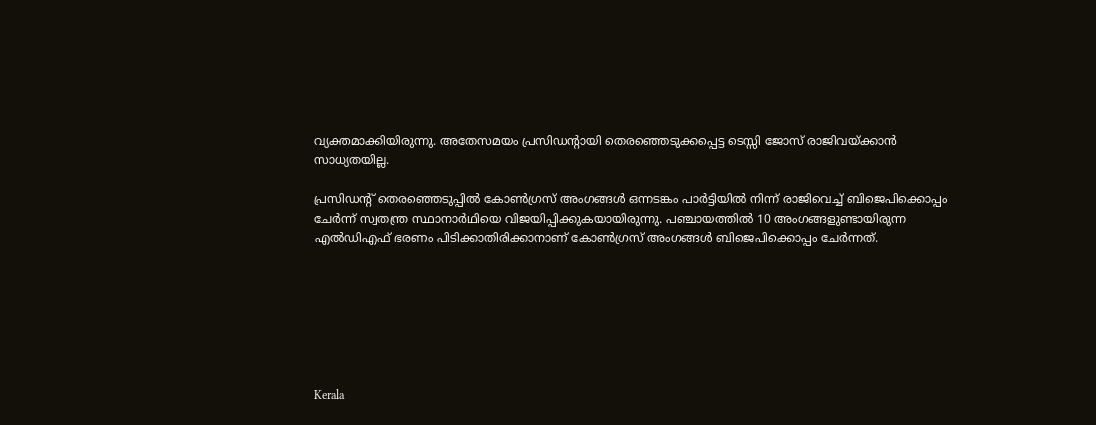വ്യക്തമാക്കിയിരുന്നു. അതേസമയം പ്രസിഡന്‍റായി തെരഞ്ഞെടുക്കപ്പെട്ട ടെസ്സി ജോസ് രാജിവയ്ക്കാൻ സാധ്യതയില്ല.

പ്രസിഡന്‍റ് തെരഞ്ഞെടുപ്പില്‍ കോണ്‍ഗ്രസ് അംഗങ്ങള്‍ ഒന്നടങ്കം പാര്‍ട്ടിയില്‍ നിന്ന് രാജിവെച്ച് ബിജെപിക്കൊപ്പം ചേര്‍ന്ന് സ്വതന്ത്ര സ്ഥാനാര്‍ഥിയെ വിജയിപ്പിക്കുകയായിരുന്നു. പഞ്ചായത്തില്‍ 10 അംഗങ്ങളുണ്ടായിരുന്ന എല്‍ഡിഎഫ് ഭരണം പിടിക്കാതിരിക്കാനാണ് കോണ്‍ഗ്രസ് അംഗങ്ങള്‍ ബിജെപിക്കൊപ്പം ചേര്‍ന്നത്.







Kerala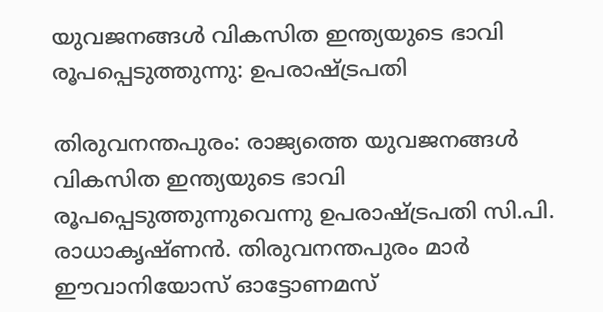യുവജനങ്ങൾ വികസിത ഇന്ത്യയുടെ ഭാവി രൂപപ്പെടുത്തുന്നു: ഉപരാഷ്‌ട്രപതി

തിരുവനന്തപുരം: രാജ്യത്തെ യുവജനങ്ങൾ വികസിത ഇന്ത്യയുടെ ഭാവി രൂപപ്പെടുത്തുന്നുവെന്നു ഉപരാഷ്‌ട്രപതി സി.പി. രാധാകൃഷ്ണൻ. തിരുവനന്തപുരം മാർ ഈവാനിയോസ് ഓട്ടോണമസ്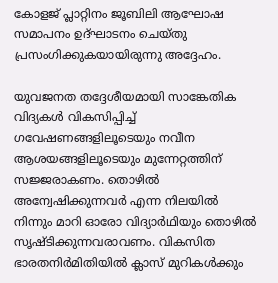കോളജ് പ്ലാറ്റിനം ജൂബിലി ആഘോഷ സമാപനം ഉദ്ഘാടനം ചെയ്തു പ്രസംഗിക്കുകയായിരുന്നു അദ്ദേഹം.

യുവജനത തദ്ദേശീയമായി സാങ്കേതിക വിദ്യകൾ വികസിപ്പിച്ച് ഗവേഷണങ്ങളിലൂടെയും നവീന ആശയങ്ങളിലൂടെയും മുന്നേറ്റത്തിന് സജ്ജരാകണം. തൊഴിൽ അന്വേഷിക്കുന്നവർ എന്ന നിലയിൽ നിന്നും മാറി ഓരോ വിദ്യാർഥിയും തൊഴിൽ സൃഷ്ടിക്കുന്നവരാവണം. വികസിത ഭാരതനിർമിതിയിൽ ക്ലാസ് മുറികൾക്കും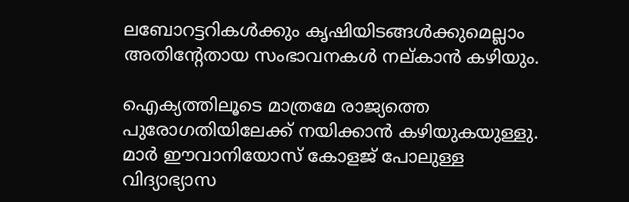ലബോറട്ടറികൾക്കും കൃഷിയിടങ്ങൾക്കുമെല്ലാം അതിന്‍റേതായ സംഭാവനകൾ നല്കാൻ കഴിയും.

ഐക്യത്തിലൂടെ മാത്രമേ രാജ്യത്തെ പുരോഗതിയിലേക്ക് നയിക്കാൻ കഴിയുകയുള്ളു. മാർ ഈവാനിയോസ് കോളജ് പോലുള്ള വിദ്യാഭ്യാസ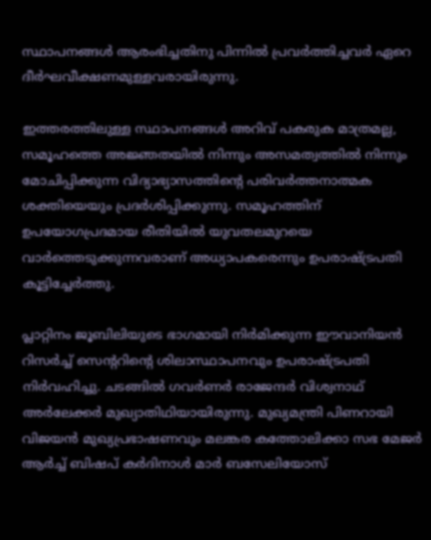സ്ഥാപനങ്ങൾ ആരംഭിച്ചതിനു പിന്നിൽ പ്രവർത്തിച്ചവർ ഏറെ ദീർഘവീക്ഷണമുള്ളവരായിരുന്നു.

ഇത്തരത്തിലുള്ള സ്ഥാപനങ്ങൾ അറിവ് പകരുക മാത്രമല്ല, സമൂഹത്തെ അജ്ഞതയിൽ നിന്നും അസമത്വത്തിൽ നിന്നും മോചിപ്പിക്കുന്ന വിദ്യാഭ്യാസത്തിന്‍റെ പരിവർത്തനാത്മക ശക്തിയെയും പ്രദർശിപ്പിക്കുന്നു. സമൂഹത്തിന് ഉപയോഗപ്രദമായ രീതിയിൽ യുവതലമുറയെ വാർത്തെടുക്കുന്നവരാണ് അധ്യാപകരെന്നും ഉപരാഷ്‌ട്രപതി കൂട്ടിച്ചേർത്തു.

പ്ലാറ്റിനം ജൂബിലിയുടെ ഭാഗമായി നിർമിക്കുന്ന ഈവാനിയൻ റിസർച്ച് സെന്‍ററിന്‍റെ ശിലാസ്ഥാപനവും ഉപരാഷ്‌ട്രപതി നിർവഹിച്ചു. ചടങ്ങിൽ ഗവർണർ രാജേന്ദർ വിശ്വനാഥ് അർലേക്കർ മുഖ്യാതിഥിയായിരുന്നു. മുഖ്യമന്ത്രി പിണറായി വിജയൻ മുഖ്യപ്രഭാഷണവും മലങ്കര കത്തോലിക്കാ സഭ മേജർ ആർച്ച് ബിഷപ് കർദിനാൾ മാർ ബസേലിയോസ്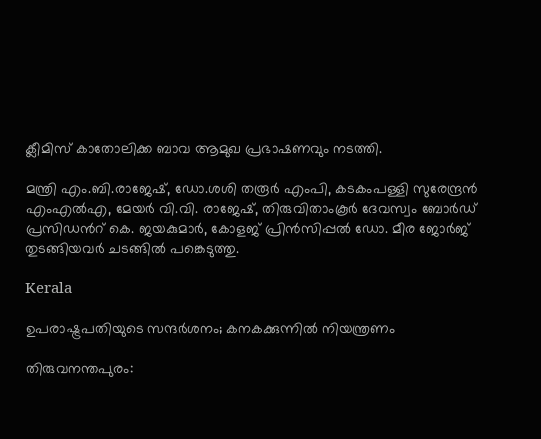ക്ലീമിസ് കാതോലിക്ക ബാവ ആമുഖ പ്രഭാഷണവും നടത്തി.

മന്ത്രി എം.ബി.രാജേഷ്, ഡോ.ശശി തരൂർ എംപി, കടകംപള്ളി സുരേന്ദ്രൻ എംഎൽഎ, മേയർ വി.വി. രാജേഷ്, തിരുവിതാംകൂർ ദേവസ്വം ബോർഡ് പ്രസിഡന്‍റ് കെ. ജയകുമാർ, കോളജ് പ്രിൻസിപ്പൽ ഡോ. മീര ജോർജ് തുടങ്ങിയവർ ചടങ്ങിൽ പങ്കെടുത്തു.

Kerala

ഉപരാഷ്ട്രപതിയുടെ സന്ദര്‍ശനം; കനകക്കുന്നിൽ നിയന്ത്രണം

തിരുവനന്തപുരം: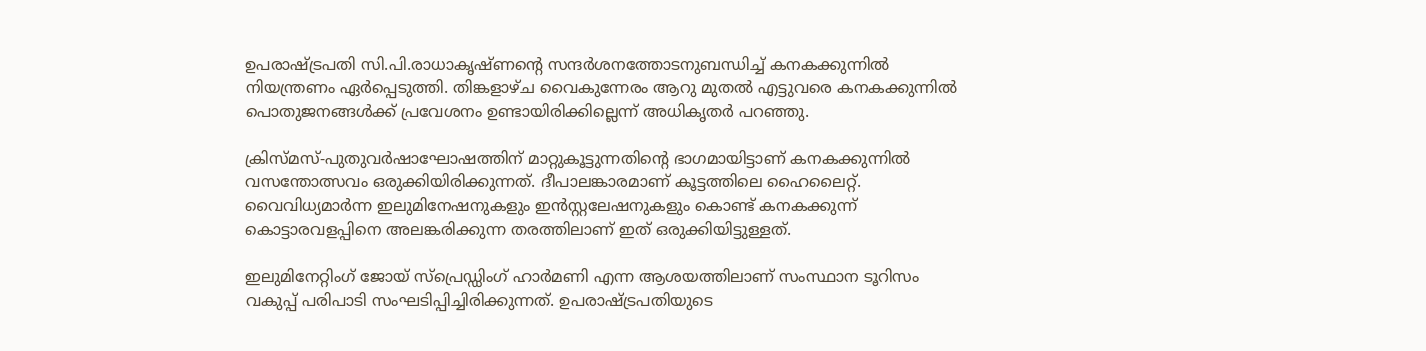ഉപരാഷ്ട്രപതി സി.പി.രാധാകൃഷ്ണന്‍റെ സന്ദർശനത്തോടനുബന്ധിച്ച് കനകക്കുന്നിൽ നിയന്ത്രണം ഏർപ്പെടുത്തി. തിങ്കളാഴ്ച വൈകുന്നേരം ആറു മുതൽ എട്ടുവരെ കനകക്കുന്നിൽ പൊതുജനങ്ങൾക്ക് പ്രവേശനം ഉണ്ടായിരിക്കില്ലെന്ന് അധികൃതർ പറഞ്ഞു.

ക്രിസ്മസ്-പുതുവർഷാഘോഷത്തിന് മാറ്റുകൂട്ടുന്നതിന്‍റെ ഭാഗമായിട്ടാണ് കനകക്കുന്നിൽ വസന്തോത്സവം ഒരുക്കിയിരിക്കുന്നത്. ദീപാലങ്കാരമാണ് കൂട്ടത്തിലെ ഹൈലൈറ്റ്. വൈവിധ്യമാർന്ന ഇലുമിനേഷനുകളും ഇൻസ്റ്റലേഷനുകളും കൊണ്ട് കനകക്കുന്ന് കൊട്ടാരവളപ്പിനെ അലങ്കരിക്കുന്ന തരത്തിലാണ് ഇത് ഒരുക്കിയിട്ടുള്ളത്.

ഇലുമിനേറ്റിംഗ് ജോയ് സ്പ്രെഡ്ഡിംഗ് ഹാർമണി എന്ന ആശയത്തിലാണ് സംസ്ഥാന ടൂറിസം വകുപ്പ് പരിപാടി സംഘടിപ്പിച്ചിരിക്കുന്നത്. ഉപരാഷ്ട്രപതിയുടെ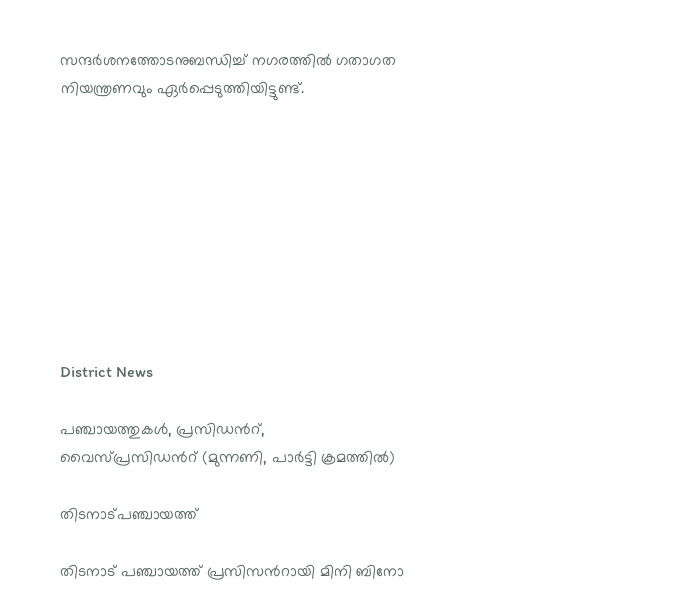സന്ദര്‍ശനത്തോടനുബന്ധിച്ച് നഗരത്തിൽ ഗതാഗത നിയന്ത്രണവും ഏർപ്പെടുത്തിയിട്ടുണ്ട്.









District News

പഞ്ചായത്തുകള്‍, പ്രസിഡന്‍റ്, വൈസ്പ്രസിഡന്‍റ് (മുന്നണി, പാര്‍ട്ടി ക്രമത്തില്‍)

തിടനാട്പഞ്ചായത്ത്

തിടനാട് പഞ്ചായത്ത് പ്രസിസന്‍റായി മിനി ബിനോ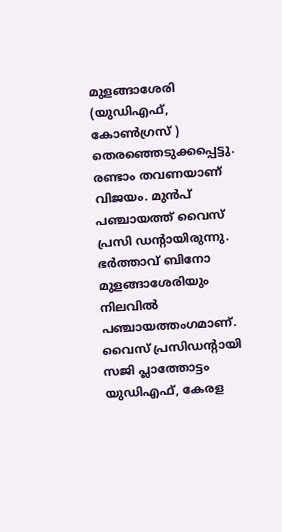മുളങ്ങാശേരി (യുഡിഎഫ്, കോൺഗ്രസ് ) തെരഞ്ഞെടുക്കപ്പെട്ടു. രണ്ടാം തവണയാണ് വിജയം. മുൻപ് പഞ്ചായത്ത് വൈസ് പ്രസി ഡന്‍റായിരുന്നു. ഭർത്താവ് ബിനോ മുളങ്ങാശേരിയും നിലവിൽ പഞ്ചായത്തംഗമാണ്. വൈസ് പ്രസിഡന്‍റായി സജി പ്ലാത്തോട്ടം യുഡിഎഫ്, കേരള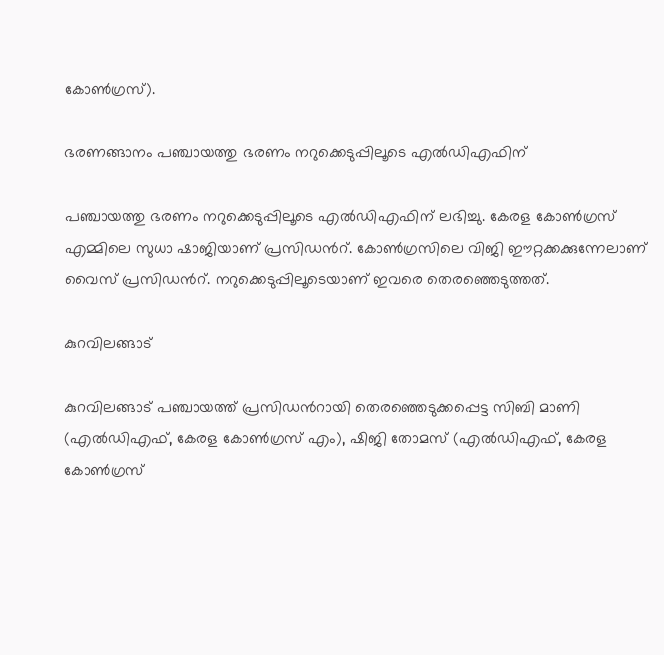കോൺഗ്രസ്).

ഭരണങ്ങാനം പഞ്ചായത്തു ഭരണം നറുക്കെടുപ്പിലൂടെ എല്‍ഡിഎഫിന്

പഞ്ചായത്തു ഭരണം നറുക്കെടുപ്പിലൂടെ എല്‍ഡിഎഫിന് ലഭിച്ചു. കേരള കോണ്‍ഗ്രസ് എമ്മിലെ സുധാ ഷാജിയാണ് പ്രസിഡന്‍റ്. കോണ്‍ഗ്രസിലെ വിജി ഈറ്റക്കക്കുന്നേലാണ് വൈസ് പ്രസിഡന്‍റ്. നറുക്കെടുപ്പിലൂടെയാണ് ഇവരെ തെരഞ്ഞെടുത്തത്.

കുറവിലങ്ങാട്

കുറവിലങ്ങാട് പഞ്ചായത്ത് പ്രസിഡന്‍റായി തെരഞ്ഞെടുക്കപ്പെട്ട സിബി മാണി (എല്‍ഡിഎഫ്, കേരള കോണ്‍ഗ്രസ് എം), ഷിജി തോമസ് (എല്‍ഡിഎഫ്, കേരള കോണ്‍ഗ്രസ്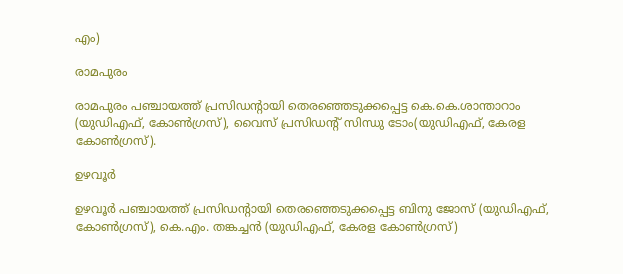എം)

രാമപുരം

രാമപുരം പഞ്ചായത്ത് പ്രസിഡന്‍റായി തെരഞ്ഞെടുക്കപ്പെട്ട കെ.കെ.ശാന്താറാം (യുഡിഎഫ്, കോണ്‍ഗ്രസ്), വൈസ് പ്രസിഡന്‍റ് സിന്ധു ടോം(യുഡിഎഫ്, കേരള കോണ്‍ഗ്രസ്).

ഉഴവൂര്‍

ഉഴവൂര്‍ പഞ്ചായത്ത് പ്രസിഡന്‍റായി തെരഞ്ഞെടുക്കപ്പെട്ട ബിനു ജോസ് (യുഡിഎഫ്, കോണ്‍ഗ്രസ്), കെ.എം. തങ്കച്ചന്‍ (യുഡിഎഫ്, കേരള കോണ്‍ഗ്രസ്)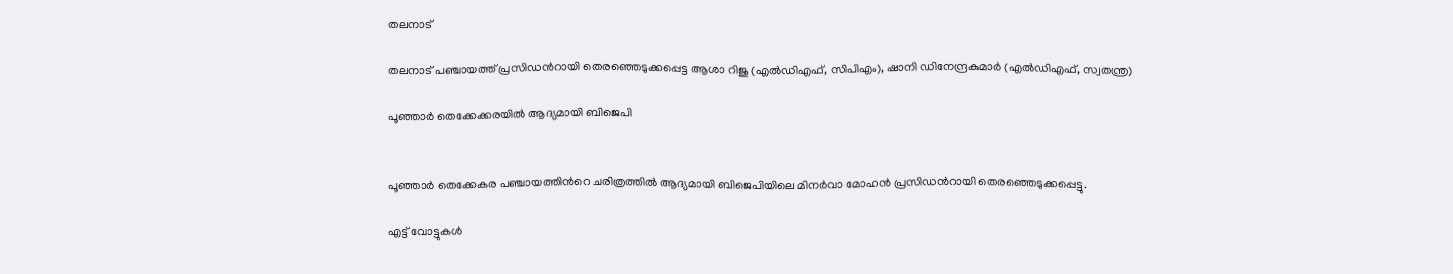തലനാട്

തലനാട് പഞ്ചായത്ത് പ്രസിഡന്‍റായി തെരഞ്ഞെടുക്കപ്പെട്ട ആശാ റിജു (എല്‍ഡിഎഫ്, സിപിഎം), ഷാനി ഡിനേന്ദ്രകുമാര്‍ (എല്‍ഡിഎഫ്, സ്വതന്ത്ര)

പൂഞ്ഞാർ തെക്കേക്കരയിൽ ആദ്യമായി ബിജെപി


പൂഞ്ഞാർ തെക്കേകര പഞ്ചായത്തിന്‍റെ ചരിത്രത്തിൽ ആദ്യമായി ബിജെപിയിലെ മിനർവാ മോഹൻ പ്രസിഡന്‍റായി തെരഞ്ഞെടുക്കപ്പെട്ടു.

എട്ട് വോട്ടുകൾ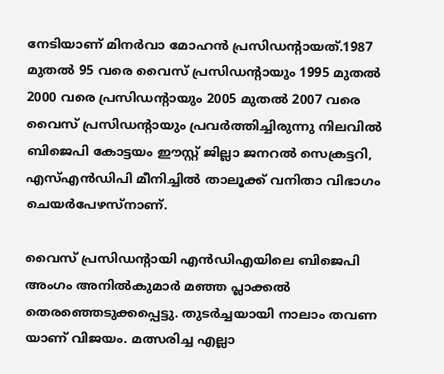നേടിയാണ് മിനർവാ മോഹൻ പ്രസിഡന്‍റായത്.1987 മുതൽ 95 വരെ വൈസ് പ്രസിഡന്‍റായും 1995 മുതൽ 2000 വരെ പ്രസിഡന്‍റായും 2005 മുതൽ 2007 വരെ വൈസ് പ്രസിഡന്‍റായും പ്രവർത്തിച്ചിരുന്നു നിലവിൽ ബിജെപി കോട്ടയം ഈസ്റ്റ് ജില്ലാ ജനറൽ സെക്രട്ടറി, എസ്എൻഡിപി മീനിച്ചിൽ താലൂക്ക് വനിതാ വിഭാഗം ചെയർപേഴസ്നാണ്.

വൈസ് പ്രസിഡന്‍റായി എൻഡിഎയിലെ ബിജെപി അംഗം അനിൽകുമാർ മഞ്ഞ പ്ലാക്കൽ തെരഞ്ഞെടുക്കപ്പെട്ടു. തുടർച്ചയായി നാലാം തവണ യാണ് വിജയം. മത്സരിച്ച എല്ലാ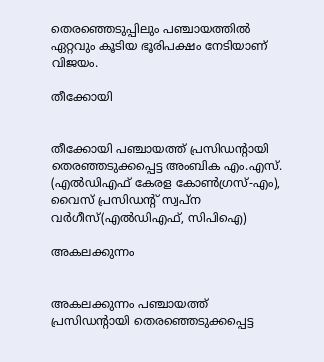തെരഞ്ഞെടുപ്പിലും പഞ്ചായത്തിൽ ഏറ്റവും കൂടിയ ഭൂരിപക്ഷം നേടിയാണ് വിജയം.

തീക്കോയി


തീക്കോയി പഞ്ചായത്ത് പ്രസിഡന്‍റായി തെരഞ്ഞടുക്കപ്പെട്ട അംബിക എം.എസ്. (എൽഡിഎഫ് കേരള കോൺഗ്രസ്-എം), വൈസ് പ്രസിഡന്‍റ് സ്വപ്ന വർഗീസ്(എൽഡിഎഫ്, സിപിഐ)

അകലക്കുന്നം


അകലക്കുന്നം പഞ്ചായത്ത് പ്രസിഡന്‍റായി തെരഞ്ഞെടുക്കപ്പെട്ട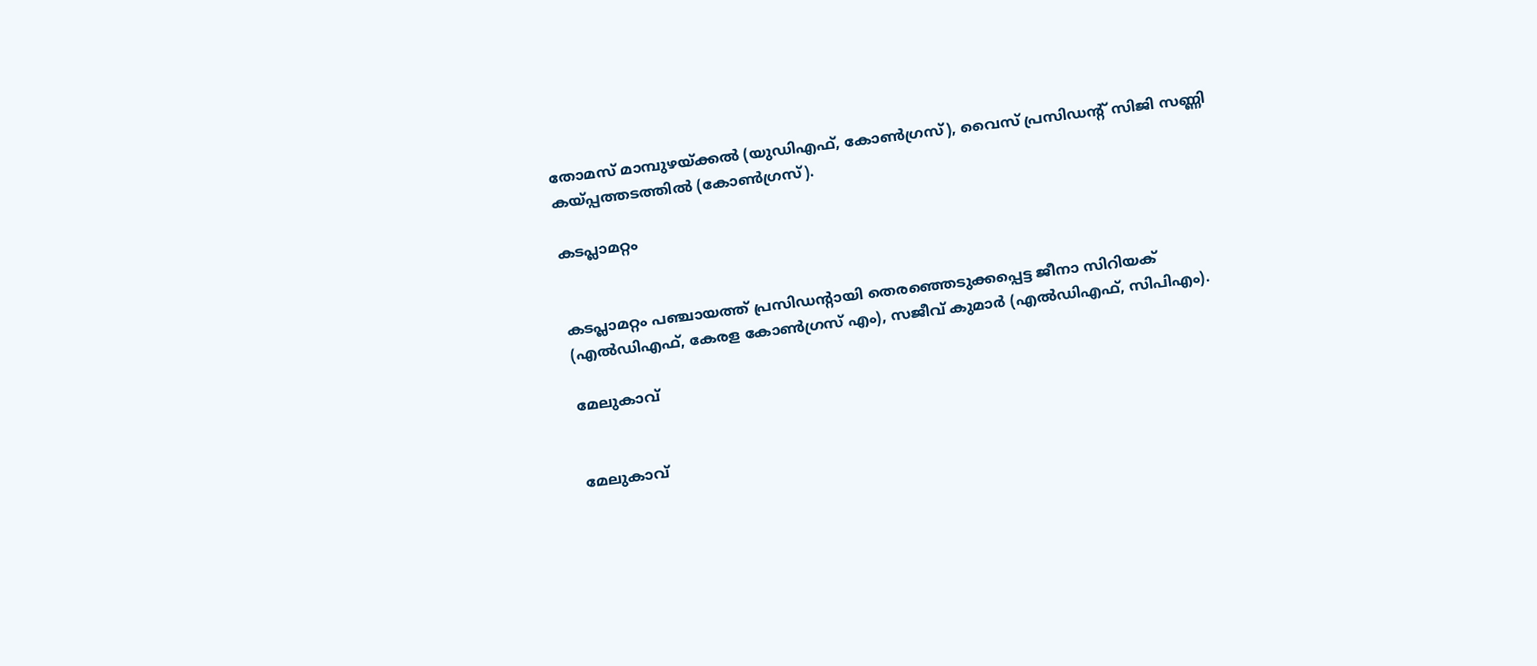തോമസ് മാമ്പുഴയ്ക്കല്‍ (യുഡിഎഫ്, കോണ്‍ഗ്രസ്), വൈസ് പ്രസിഡന്‍റ് സിജി സണ്ണി കയ്പ്പത്തടത്തില്‍ (കോണ്‍ഗ്രസ്).

കടപ്ലാമറ്റം


കടപ്ലാമറ്റം പഞ്ചായത്ത് പ്രസിഡന്‍റായി തെരഞ്ഞെടുക്കപ്പെട്ട ജീനാ സിറിയക് (എല്‍ഡിഎഫ്, കേരള കോണ്‍ഗ്രസ് എം), സജീവ് കുമാര്‍ (എല്‍ഡിഎഫ്, സിപിഎം).

മേലുകാവ്


മേലുകാവ്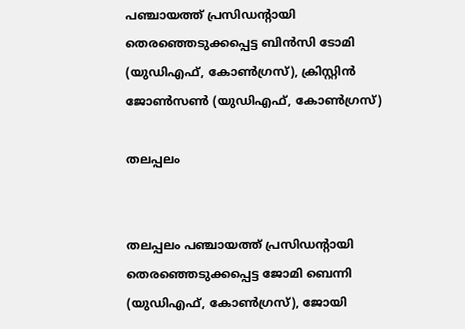പഞ്ചായത്ത് പ്രസിഡന്‍റായി തെരഞ്ഞെടുക്കപ്പെട്ട ബിന്‍സി ടോമി (യുഡിഎഫ്, കോണ്‍ഗ്രസ്), ക്രിസ്റ്റിന്‍ ജോണ്‍സണ്‍ (യുഡിഎഫ്, കോണ്‍ഗ്രസ്)

തലപ്പലം


തലപ്പലം പഞ്ചായത്ത് പ്രസിഡന്‍റായി തെരഞ്ഞെടുക്കപ്പെട്ട ജോമി ബെന്നി (യുഡിഎഫ്, കോണ്‍ഗ്രസ്), ജോയി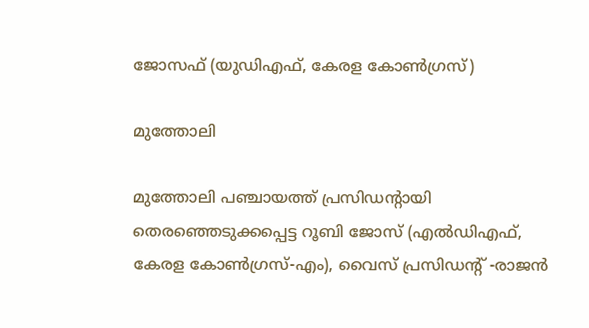ജോസഫ് (യുഡിഎഫ്, കേരള കോണ്‍ഗ്രസ്)

മുത്തോലി

മുത്തോലി പഞ്ചായത്ത് പ്രസിഡന്‍റായി തെരഞ്ഞെടുക്കപ്പെട്ട റൂബി ജോസ് (എല്‍ഡിഎഫ്, കേരള കോണ്‍ഗ്രസ്-എം), വൈസ് പ്രസിഡന്‍റ് -രാജന്‍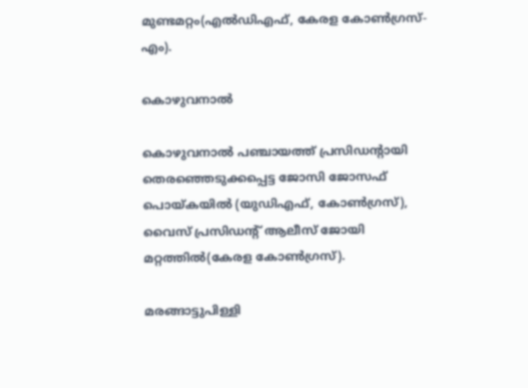മുണ്ടമറ്റം(എല്‍ഡിഎഫ്, കേരള കോണ്‍ഗ്രസ്-എം).

കൊഴുവനാല്‍

കൊഴുവനാല്‍ പഞ്ചായത്ത് പ്രസിഡന്‍റായി തെരഞ്ഞെടുക്കപ്പെട്ട ജോസി ജോസഫ് പൊയ്കയില്‍ (യുഡിഎഫ്, കോണ്‍ഗ്രസ്), വൈസ് പ്രസിഡന്‍റ് ആലീസ് ജോയി മറ്റത്തില്‍(കേരള കോണ്‍ഗ്രസ്).

മരങ്ങാട്ടുപിള്ളി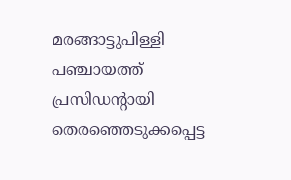മരങ്ങാട്ടുപിള്ളി പഞ്ചായത്ത് പ്രസിഡന്‍റായി തെരഞ്ഞെടുക്കപ്പെട്ട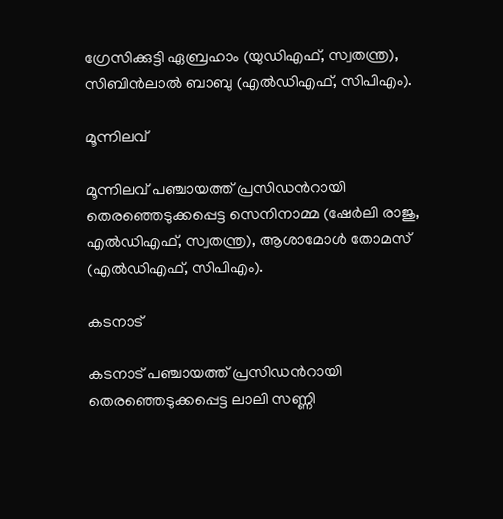ഗ്രേസിക്കുട്ടി ഏബ്രഹാം (യുഡിഎഫ്, സ്വതന്ത്ര), സിബിന്‍ലാല്‍ ബാബു (എല്‍ഡിഎഫ്, സിപിഎം).

മൂന്നിലവ്

മൂന്നിലവ് പഞ്ചായത്ത് പ്രസിഡന്‍റായി തെരഞ്ഞെടുക്കപ്പെട്ട സെനിനാമ്മ (ഷേര്‍ലി രാജു, എല്‍ഡിഎഫ്, സ്വതന്ത്ര), ആശാമോള്‍ തോമസ് (എല്‍ഡിഎഫ്, സിപിഎം).

കടനാട്

കടനാട് പഞ്ചായത്ത് പ്രസിഡന്‍റായി തെരഞ്ഞെടുക്കപ്പെട്ട ലാലി സണ്ണി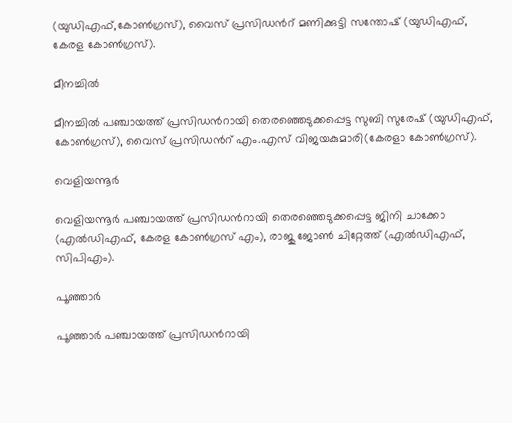(യുഡിഎഫ്,കോണ്‍ഗ്രസ്), വൈസ് പ്രസിഡന്‍റ് മണിക്കുട്ടി സന്തോഷ് (യുഡിഎഫ്, കേരള കോണ്‍ഗ്രസ്).

മീനച്ചില്‍

മീനച്ചില്‍ പഞ്ചായത്ത് പ്രസിഡന്‍റായി തെരഞ്ഞെടുക്കപ്പെട്ട സുബി സുരേഷ് (യുഡിഎഫ്, കോണ്‍ഗ്രസ്), വൈസ് പ്രസിഡന്‍റ് എം.എസ് വിജയകുമാരി(കേരളാ കോണ്‍ഗ്രസ്).

വെളിയന്നൂർ

വെളിയന്നൂര്‍ പഞ്ചായത്ത് പ്രസിഡന്‍റായി തെരഞ്ഞെടുക്കപ്പെട്ട ജിനി ചാക്കോ (എല്‍ഡിഎഫ്, കേരള കോണ്‍ഗ്രസ് എം), രാജു ജോണ്‍ ചിറ്റേത്ത് (എല്‍ഡിഎഫ്, സിപിഎം).

പൂഞ്ഞാർ

പൂഞ്ഞാര്‍ പഞ്ചായത്ത് പ്രസിഡന്‍റായി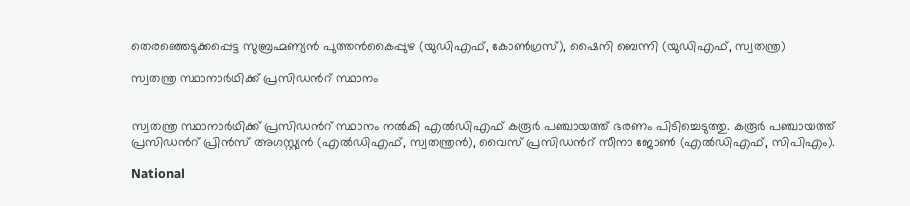തെരഞ്ഞെടുക്കപ്പെട്ട സുബ്രഹ്മണ്യന്‍ പുത്തന്‍കൈപ്പുഴ (യുഡിഎഫ്, കോണ്‍ഗ്രസ്), ഷൈനി ബെന്നി (യുഡിഎഫ്, സ്വതന്ത്ര)

സ്വതന്ത്ര സ്ഥാനാര്‍ഥിക്ക് പ്രസിഡന്‍റ് സ്ഥാനം


സ്വതന്ത്ര സ്ഥാനാര്‍ഥിക്ക് പ്രസിഡന്‍റ് സ്ഥാനം നല്‍കി എല്‍ഡിഎഫ് കരൂര്‍ പഞ്ചായത്ത് ഭരണം പിടിച്ചെടുത്തു. കരൂർ പഞ്ചായത്ത് പ്രസിഡന്‍റ് പ്രിന്‍സ് അഗസ്റ്റ്യൻ (എല്‍ഡിഎഫ്, സ്വതന്ത്രൻ), വൈസ് പ്രസിഡന്‍റ് സീനാ ജോണ്‍ (എൽഡിഎഫ്, സിപിഎം).

National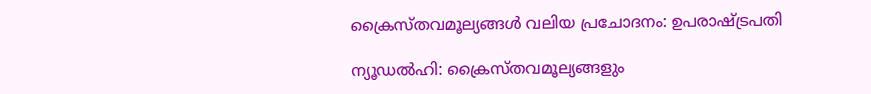ക്രൈസ്തവമൂല്യങ്ങൾ വലിയ പ്രചോദനം: ഉപരാഷ്‌ട്രപതി

ന്യൂഡൽഹി: ക്രൈസ്തവമൂല്യങ്ങളും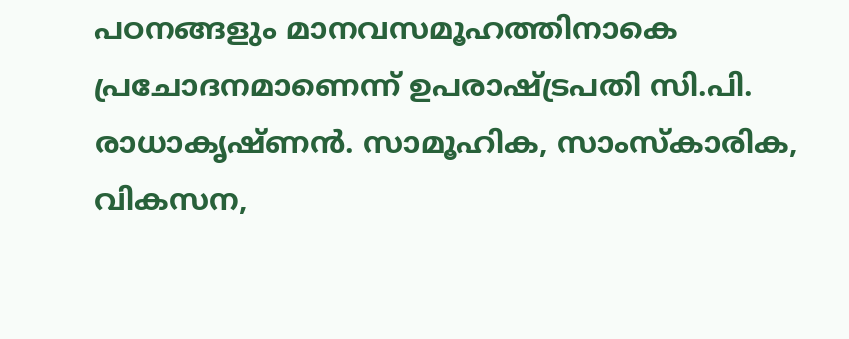പഠനങ്ങളും മാനവസമൂഹത്തിനാകെ പ്രചോദനമാണെന്ന് ഉപരാഷ്‌ട്രപതി സി.പി. രാധാകൃഷ്ണൻ. സാമൂഹിക, സാംസ്കാരിക, വികസന,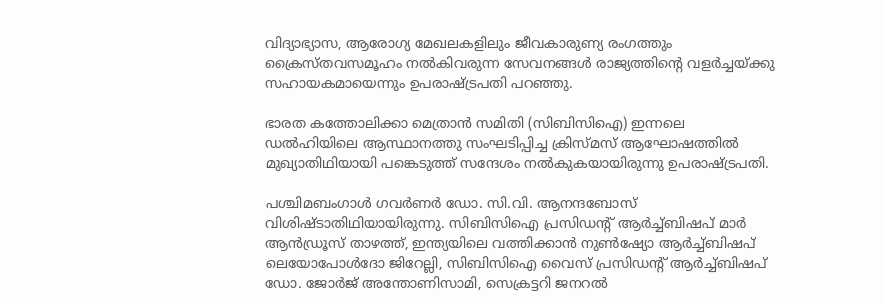വിദ്യാഭ്യാസ, ആരോഗ്യ മേഖലകളിലും ജീവകാരുണ്യ രംഗത്തും ക്രൈസ്തവസമൂഹം നൽകിവരുന്ന സേവനങ്ങൾ രാജ്യത്തിന്‍റെ വളർച്ചയ്ക്കു സഹായകമായെന്നും ഉപരാഷ്‌ട്രപതി പറഞ്ഞു.

ഭാരത കത്തോലിക്കാ മെത്രാൻ സമിതി (സിബിസിഐ) ഇന്നലെ ഡൽഹിയിലെ ആസ്ഥാനത്തു സംഘടിപ്പിച്ച ക്രിസ്മസ് ആഘോഷത്തിൽ മുഖ്യാതിഥിയായി പങ്കെടുത്ത് സന്ദേശം നൽകുകയായിരുന്നു ഉപരാഷ്‌ട്രപതി.

പശ്ചിമബംഗാൾ ഗവർണർ ഡോ. സി.വി. ആനന്ദബോസ് വിശിഷ്‌ടാതിഥിയായിരുന്നു. സിബിസിഐ പ്രസിഡന്‍റ് ആർച്ച്ബിഷപ് മാർ ആൻഡ്രൂസ് താഴത്ത്, ഇന്ത്യയിലെ വത്തിക്കാൻ നുണ്‍ഷ്യോ ആർച്ച്ബിഷപ് ലെയോപോൾദോ ജിറേല്ലി, സിബിസിഐ വൈസ് പ്രസിഡന്‍റ് ആർച്ച്ബിഷപ് ഡോ. ജോർജ് അന്തോണിസാമി, സെക്രട്ടറി ജനറൽ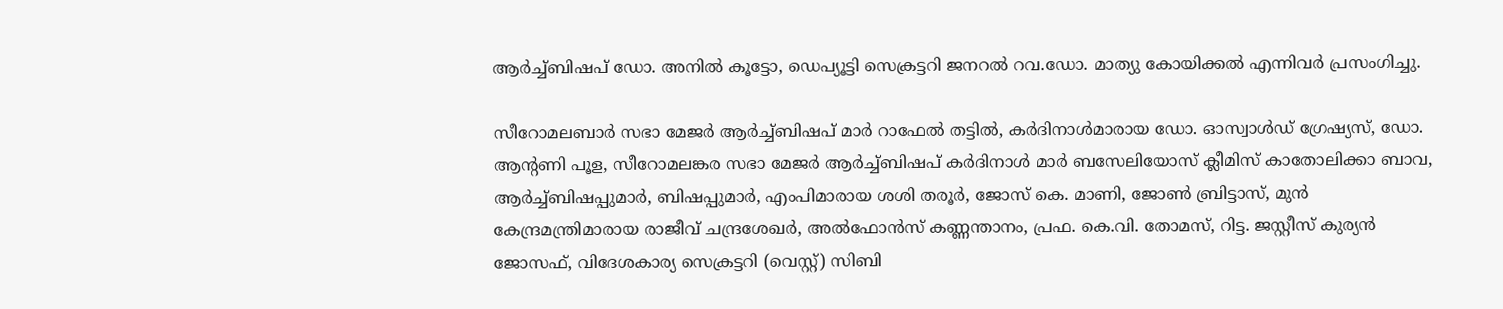ആർച്ച്ബിഷപ് ഡോ. അനിൽ കൂട്ടോ, ഡെപ്യൂട്ടി സെക്രട്ടറി ജനറൽ റവ.ഡോ. മാത്യു കോയിക്കൽ എന്നിവർ പ്രസംഗിച്ചു.

സീറോമലബാർ സഭാ മേജർ ആർച്ച്ബിഷപ് മാർ റാഫേൽ തട്ടിൽ, കർദിനാൾമാരായ ഡോ. ഓസ്വാൾഡ് ഗ്രേഷ്യസ്, ഡോ. ആന്‍റണി പൂള, സീറോമലങ്കര സഭാ മേജർ ആർച്ച്ബിഷപ് കർദിനാൾ മാർ ബസേലിയോസ് ക്ലീമിസ് കാതോലിക്കാ ബാവ, ആർച്ച്ബിഷപ്പുമാർ, ബിഷപ്പുമാർ, എംപിമാരായ ശശി തരൂർ, ജോസ് കെ. മാണി, ജോണ്‍ ബ്രിട്ടാസ്, മുൻ കേന്ദ്രമന്ത്രിമാരായ രാജീവ് ചന്ദ്രശേഖർ, അൽഫോൻസ് കണ്ണന്താനം, പ്രഫ. കെ.വി. തോമസ്, റിട്ട. ജസ്റ്റീസ് കുര്യൻ ജോസഫ്, വിദേശകാര്യ സെക്രട്ടറി (വെസ്റ്റ്) സിബി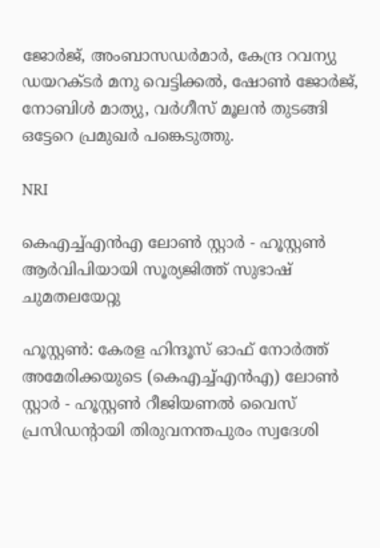ജോർജ്, അംബാസഡർമാർ, കേന്ദ്ര റവന്യു ഡയറക്‌ടർ മനു വെട്ടിക്കൽ, ഷോണ്‍ ജോർജ്, നോബിൾ മാത്യു, വർഗീസ് മൂലൻ തുടങ്ങി ഒട്ടേറെ പ്രമുഖർ പങ്കെടുത്തു.

NRI

കെഎച്ച്എൻഎ ലോൺ സ്റ്റാർ - ഹൂസ്റ്റൺ ആർവിപിയായി സൂര്യജിത്ത് സുഭാഷ് ചുമതലയേറ്റു

ഹൂസ്റ്റൺ: കേരള ഹിന്ദൂസ് ഓഫ് നോർത്ത് അമേരിക്കയുടെ (കെഎച്ച്എൻഎ) ലോൺ സ്റ്റാർ - ഹൂസ്റ്റൺ റീജിയണൽ വൈസ് പ്രസിഡന്‍റായി തിരുവനന്തപുരം സ്വദേശി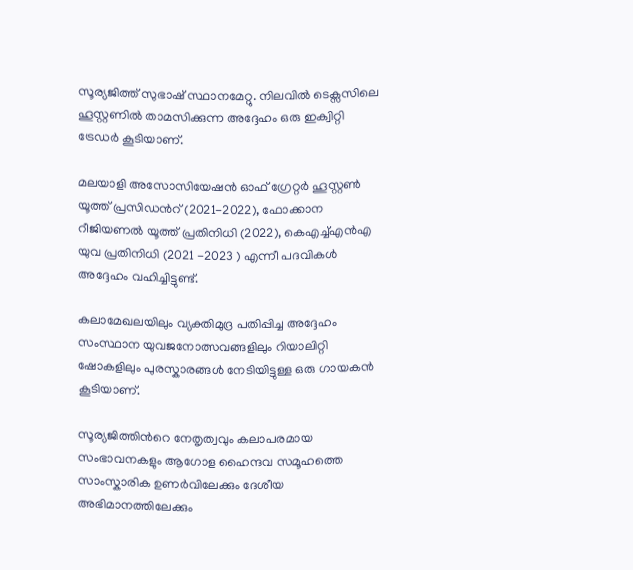സൂര്യജിത്ത് സുഭാഷ് സ്ഥാനമേറ്റു. നിലവിൽ ടെക്സസിലെ ഹൂസ്റ്റണിൽ താമസിക്കുന്ന അദ്ദേഹം ഒരു ഇക്വിറ്റി ട്രേഡർ കൂടിയാണ്.

മലയാളി അസോസിയേഷൻ ഓഫ് ഗ്രേറ്റർ ഹൂസ്റ്റൺ യൂത്ത് പ്രസിഡന്‍റ് (2021-2022), ഫോക്കാന റീജിയണൽ യൂത്ത് പ്രതിനിധി (2022), കെഎച്ച്എൻഎ യുവ പ്രതിനിധി (2021 -2023 ) എന്നീ പദവികൾ അദ്ദേഹം വഹിച്ചിട്ടുണ്ട്.

കലാമേഖലയിലും വ്യക്തിമുദ്ര പതിപ്പിച്ച അദ്ദേഹം സംസ്ഥാന യുവജനോത്സവങ്ങളിലും റിയാലിറ്റി ഷോകളിലും പുരസ്കാരങ്ങൾ നേടിയിട്ടുള്ള ഒരു ഗായകൻ കൂടിയാണ്.

സൂര്യജിത്തിന്‍റെ നേതൃത്വവും കലാപരമായ സംഭാവനകളും ആഗോള ഹൈന്ദവ സമൂഹത്തെ സാംസ്കാരിക ഉണർവിലേക്കും ദേശീയ അഭിമാനത്തിലേക്കും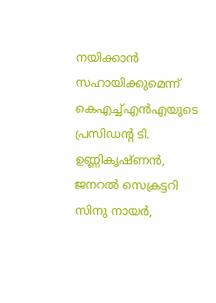നയിക്കാൻ സഹായിക്കുമെന്ന് കെഎച്ച്എൻഎയുടെ പ്രസിഡന്‍റ ടി. ഉണ്ണികൃഷ്ണൻ, ജനറൽ സെക്രട്ടറി സിനു നായർ,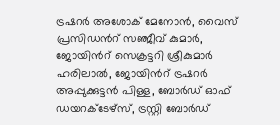ട്രഷറർ അശോക് മേനോൻ, വൈസ് പ്രസിഡന്‍റ് സഞ്ജീവ് കുമാർ, ജോയിന്‍റ് സെക്രട്ടറി ശ്രീകുമാർ ഹരിലാൽ, ജോയിന്‍റ് ട്രഷറർ അപ്പുക്കുട്ടൻ പിള്ള, ബോർഡ് ഓഫ് ഡയറക്ടേഴ്സ്, ട്രസ്റ്റി ബോർഡ്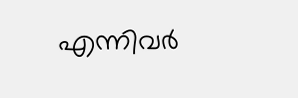എന്നിവർ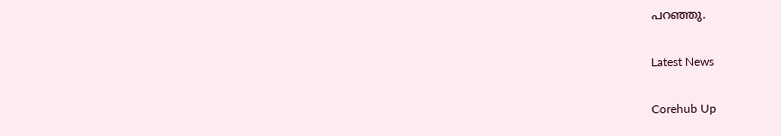പറഞ്ഞു.

Latest News

Corehub Up